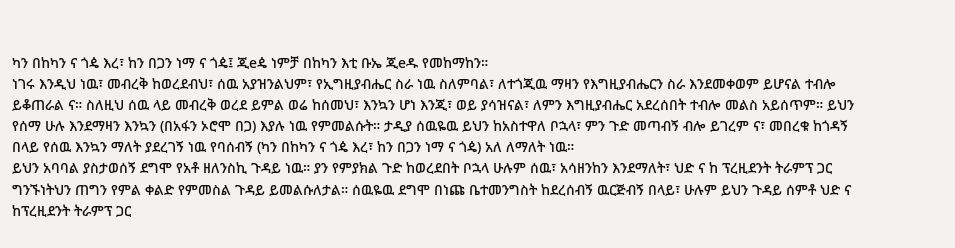ካን በከካን ና ጎዼ እረ፣ ከን በጋን ነማ ና ጎዼ፤ ጂeዼ ነምቻ በከካን እቲ ቡኤ ጂeዱ የመከማከን።
ነገሩ እንዲህ ነዉ፣ መብረቅ ከወረደብህ፣ ሰዉ አያዝንልህም፣ የኢግዚያብሔር ስራ ነዉ ስለምባል፣ ለተጎጂዉ ማዛን የእግዚያብሔርን ስራ እንደመቀወም ይሆናል ተብሎ ይቆጠራል ና። ስለዚህ ሰዉ ላይ መብረቅ ወረደ ይምል ወሬ ከሰመህ፣ እንኳን ሆነ እንጂ፣ ወይ ያሳዝናል፣ ለምን እግዚያብሔር አደረሰበት ተብሎ መልስ አይሰጥም። ይህን የሰማ ሁሉ እንደማዛን እንኳን (በአፋን ኦሮሞ በጋ) እያሉ ነዉ የምመልሱት። ታዲያ ሰዉዬዉ ይህን ከአስተዋለ ቦኋላ፣ ምን ጉድ መጣብኝ ብሎ ይገረም ና፣ መበረቁ ከጎዳኝ በላይ የሰዉ እንኳን ማለት ያደረገኝ ነዉ የባሰብኝ (ካን በከካን ና ጎዼ እረ፣ ከን በጋን ነማ ና ጎዼ) አለ ለማለት ነዉ።
ይህን አባባል ያስታወሰኝ ደግሞ የአቶ ዘለንስኪ ጉዳይ ነዉ። ያን የምያክል ጉድ ከወረደበት ቦኋላ ሁሉም ሰዉ፣ አሳዘንከን እንደማለት፣ ህድ ና ከ ፕረዚደንት ትራምፕ ጋር ግንኙነትህን ጠግን የምል ቀልድ የምመስል ጉዳይ ይመልሱለታል። ሰዉዬዉ ደግሞ በነጩ ቤተመንግስት ከደረሰብኝ ዉርጅብኝ በላይ፣ ሁሉም ይህን ጉዳይ ሰምቶ ህድ ና ከፕረዚደንት ትራምፕ ጋር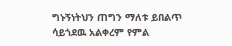ግኑኝነትህን ጠግን ማለቱ ይበልጥ ሳይጎደዉ አልቀረም የምል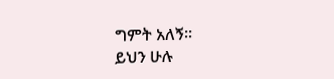ግምት አለኝ።
ይህን ሁሉ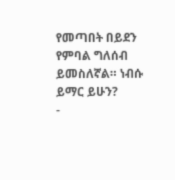የመጣበት በይደን የምባል ግለሰብ ይመስለኛል። ነብሱ ይማር ይሁን?
-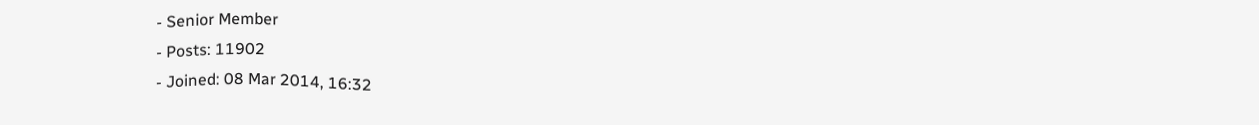- Senior Member
- Posts: 11902
- Joined: 08 Mar 2014, 16:32